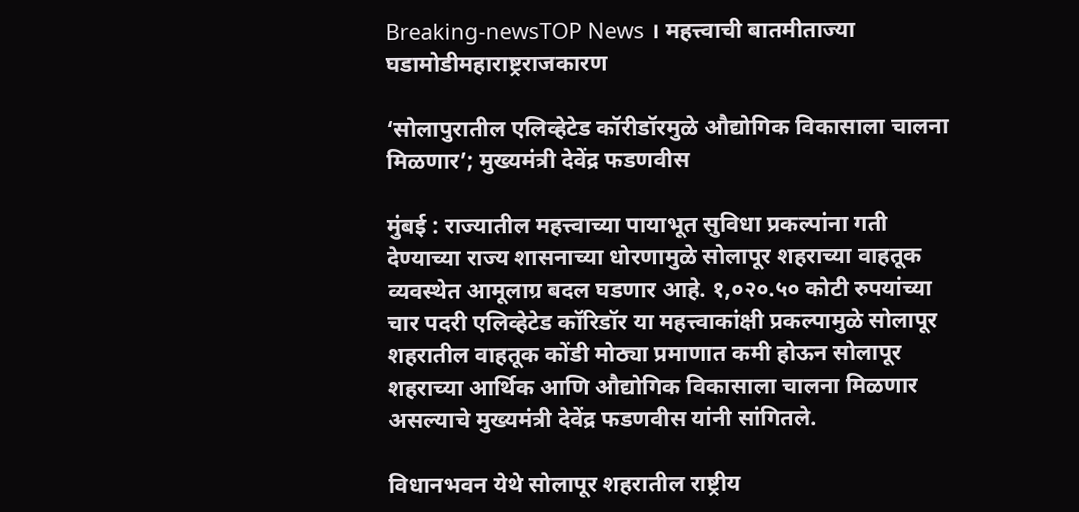Breaking-newsTOP News । महत्त्वाची बातमीताज्या घडामोडीमहाराष्ट्रराजकारण

‘सोलापुरातील एलिव्हेटेड कॉरीडॉरमुळे औद्योगिक विकासाला चालना मिळणार’; मुख्यमंत्री देवेंद्र फडणवीस

मुंबई : राज्यातील महत्त्वाच्या पायाभूत सुविधा प्रकल्पांना गती देण्याच्या राज्य शासनाच्या धोरणामुळे सोलापूर शहराच्या वाहतूक व्यवस्थेत आमूलाग्र बदल घडणार आहे. १,०२०.५० कोटी रुपयांच्या चार पदरी एलिव्हेटेड कॉरिडॉर या महत्त्वाकांक्षी प्रकल्पामुळे सोलापूर शहरातील वाहतूक कोंडी मोठ्या प्रमाणात कमी होऊन सोलापूर शहराच्या आर्थिक आणि औद्योगिक विकासाला चालना मिळणार असल्याचे मुख्यमंत्री देवेंद्र फडणवीस यांनी सांगितले.

विधानभवन येथे सोलापूर शहरातील राष्ट्रीय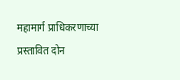महामार्ग प्राधिकरणाच्या प्रस्तावित दोन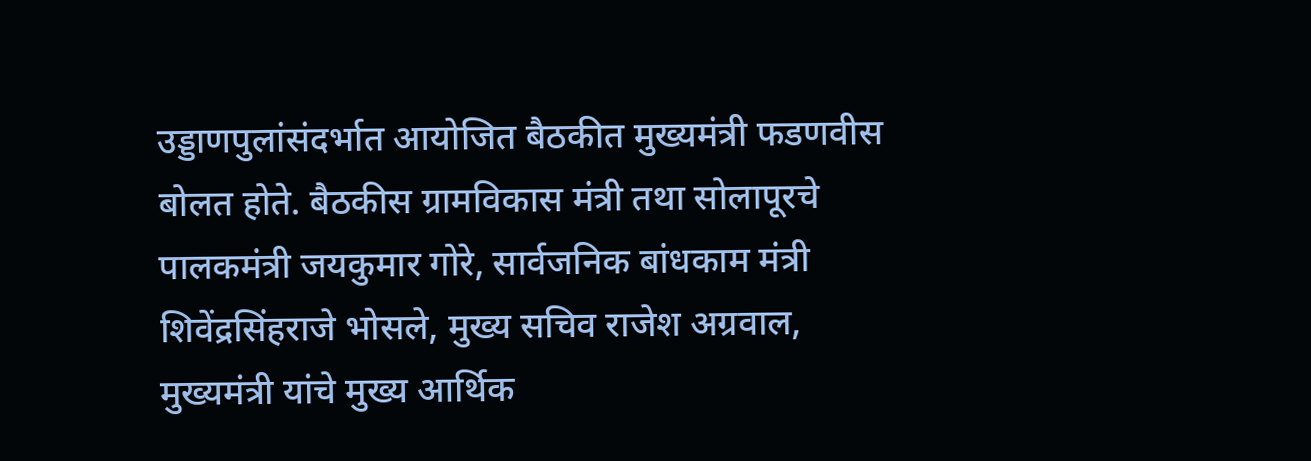उड्डाणपुलांसंदर्भात आयोजित बैठकीत मुख्यमंत्री फडणवीस बोलत होते. बैठकीस ग्रामविकास मंत्री तथा सोलापूरचे पालकमंत्री जयकुमार गोरे, सार्वजनिक बांधकाम मंत्री शिवेंद्रसिंहराजे भोसले, मुख्य सचिव राजेश अग्रवाल, मुख्यमंत्री यांचे मुख्य आर्थिक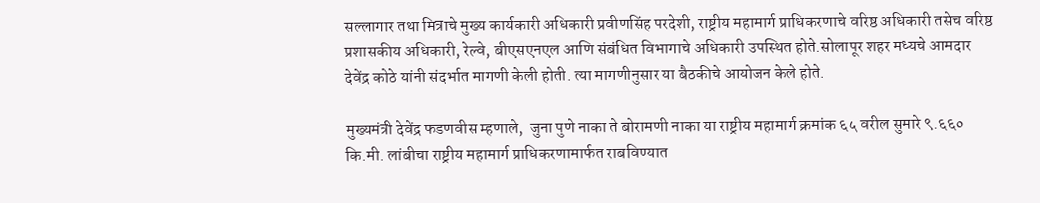सल्लागार तथा मित्राचे मुख्य कार्यकारी अधिकारी प्रवीणसिंह परदेशी, राष्ट्रीय महामार्ग प्राधिकरणाचे वरिष्ठ अधिकारी तसेच वरिष्ठ प्रशासकीय अधिकारी, रेल्वे, बीएसएनएल आणि संबंधित विभागाचे अधिकारी उपस्थित होते.सोलापूर शहर मध्यचे आमदार देवेंद्र कोठे यांनी संदर्भात मागणी केली होती. त्या मागणीनुसार या बैठकीचे आयोजन केले होते.

मुख्यमंत्री देवेंद्र फडणवीस म्हणाले,  जुना पुणे नाका ते बोरामणी नाका या राष्ट्रीय महामार्ग क्रमांक ६५ वरील सुमारे ९.६६० कि.मी. लांबीचा राष्ट्रीय महामार्ग प्राधिकरणामार्फत राबविण्यात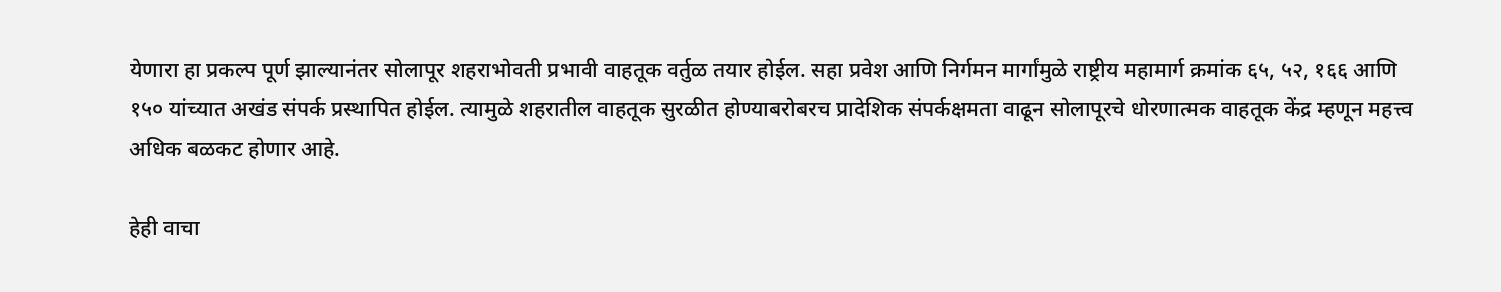येणारा हा प्रकल्प पूर्ण झाल्यानंतर सोलापूर शहराभोवती प्रभावी वाहतूक वर्तुळ तयार होईल. सहा प्रवेश आणि निर्गमन मार्गांमुळे राष्ट्रीय महामार्ग क्रमांक ६५, ५२, १६६ आणि १५० यांच्यात अखंड संपर्क प्रस्थापित होईल. त्यामुळे शहरातील वाहतूक सुरळीत होण्याबरोबरच प्रादेशिक संपर्कक्षमता वाढून सोलापूरचे धोरणात्मक वाहतूक केंद्र म्हणून महत्त्व अधिक बळकट होणार आहे.

हेही वाचा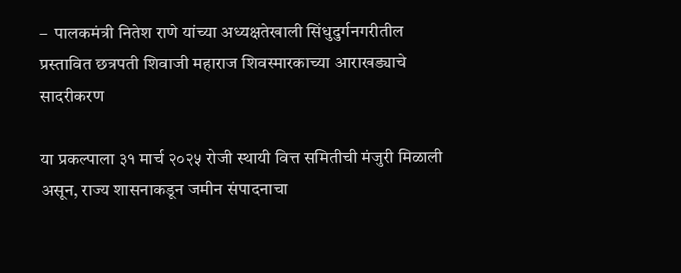–  पालकमंत्री नितेश राणे यांच्या अध्यक्षतेखाली सिंधुदुर्गनगरीतील प्रस्तावित छत्रपती शिवाजी महाराज शिवस्मारकाच्या आराखड्याचे सादरीकरण

या प्रकल्पाला ३१ मार्च २०२५ रोजी स्थायी वित्त समितीची मंजुरी मिळाली असून, राज्य शासनाकडून जमीन संपादनाचा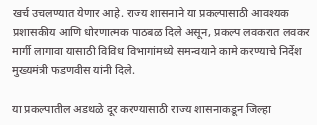खर्च उचलण्यात येणार आहे. राज्य शासनाने या प्रकल्पासाठी आवश्यक प्रशासकीय आणि धोरणात्मक पाठबळ दिले असून, प्रकल्प लवकरात लवकर मार्गी लागावा यासाठी विविध विभागांमध्ये समन्वयाने कामे करण्याचे निर्देश मुख्यमंत्री फडणवीस यांनी दिले.

या प्रकल्पातील अडथळे दूर करण्यासाठी राज्य शासनाकडून जिल्हा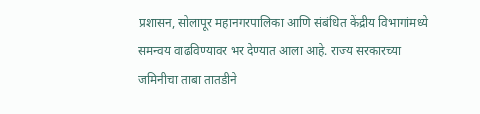प्रशासन, सोलापूर महानगरपालिका आणि संबंधित केंद्रीय विभागांमध्ये समन्वय वाढविण्यावर भर देण्यात आला आहे. राज्य सरकारच्या  जमिनीचा ताबा तातडीने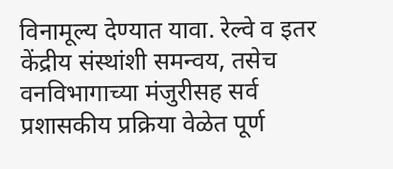विनामूल्य देण्यात यावा. रेल्वे व इतर केंद्रीय संस्थांशी समन्वय, तसेच वनविभागाच्या मंजुरीसह सर्व प्रशासकीय प्रक्रिया वेळेत पूर्ण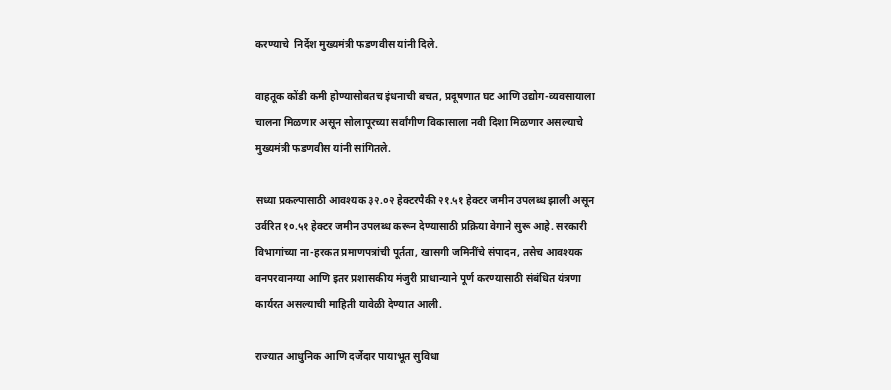करण्याचे  निर्देश मुख्यमंत्री फडणवीस यांनी दिले.

वाहतूक कोंडी कमी होण्यासोबतच इंधनाची बचत, प्रदूषणात घट आणि उद्योग-व्यवसायाला चालना मिळणार असून सोलापूरच्या सर्वांगीण विकासाला नवी दिशा मिळणार असल्याचे मुख्यमंत्री फडणवीस यांनी सांगितले.

सध्या प्रकल्पासाठी आवश्यक ३२.०२ हेक्टरपैकी २१.५१ हेक्टर जमीन उपलब्ध झाली असून उर्वरित १०.५१ हेक्टर जमीन उपलब्ध करून देण्यासाठी प्रक्रिया वेगाने सुरू आहे. सरकारी विभागांच्या ना-हरकत प्रमाणपत्रांची पूर्तता, खासगी जमिनींचे संपादन, तसेच आवश्यक वनपरवानग्या आणि इतर प्रशासकीय मंजुरी प्राधान्याने पूर्ण करण्यासाठी संबंधित यंत्रणा कार्यरत असल्याची माहिती यावेळी देण्यात आली.

राज्यात आधुनिक आणि दर्जेदार पायाभूत सुविधा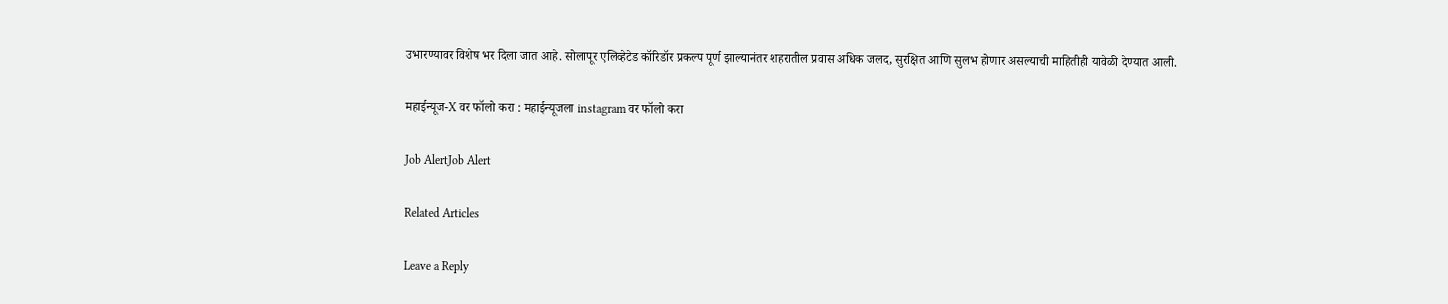उभारण्यावर विशेष भर दिला जात आहे. सोलापूर एलिव्हेटेड कॉरिडॉर प्रकल्प पूर्ण झाल्यानंतर शहरातील प्रवास अधिक जलद, सुरक्षित आणि सुलभ होणार असल्याची माहितीही यावेळी देण्यात आली.

महाईन्यूज-X वर फॉलो करा : महाईन्यूजला instagram वर फॉलो करा

Job AlertJob Alert

Related Articles

Leave a Reply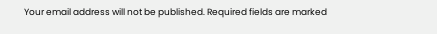Your email address will not be published. Required fields are marked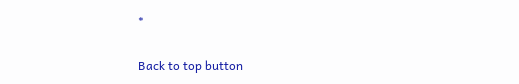*

Back to top button